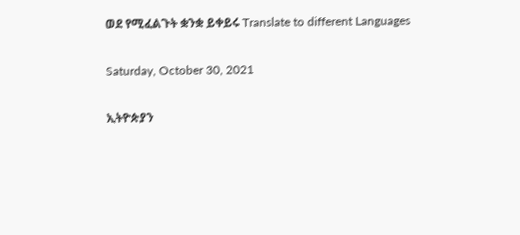ወደ የሚፈልጉት ቋንቋ ይቀይሩ Translate to different Languages

Saturday, October 30, 2021

ኢትዮጵያን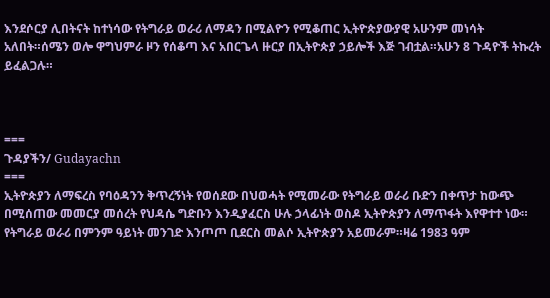እንደሶርያ ሊበትናት ከተነሳው የትግራይ ወራሪ ለማዳን በሚልዮን የሚቆጠር ኢትዮጵያውያዊ አሁንም መነሳት አለበት።ሰሜን ወሎ ዋግህምራ ዞን የሰቆጣ እና አበርጌላ ዙርያ በኢትዮጵያ ኃይሎች እጅ ገብቷል።አሁን 8 ጉዳዮች ትኩረት ይፈልጋሉ።



===
ጉዳያችን/ Gudayachn
===
ኢትዮጵያን ለማፍረስ የባዕዳንን ቅጥረኝነት የወሰደው በህወሓት የሚመራው የትግራይ ወራሪ ቡድን በቀጥታ ከውጭ በሚሰጠው መመርያ መሰረት የህዳሴ ግድቡን እንዲያፈርስ ሁሉ ኃላፊነት ወስዶ ኢትዮጵያን ለማጥፋት እየዋተተ ነው። የትግራይ ወራሪ በምንም ዓይነት መንገድ እንጦጦ ቢደርስ መልሶ ኢትዮጵያን አይመራም።ዛሬ 1983 ዓም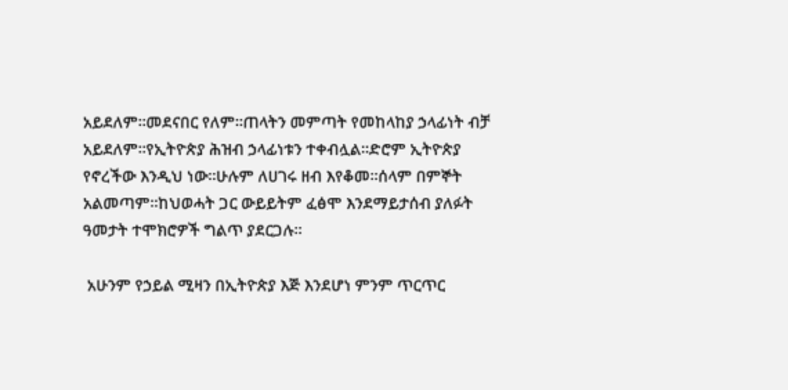አይደለም።መደናበር የለም።ጠላትን መምጣት የመከላከያ ኃላፊነት ብቻ አይደለም።የኢትዮጵያ ሕዝብ ኃላፊነቱን ተቀብሏል።ድሮም ኢትዮጵያ የኖረችው እንዲህ ነው።ሁሉም ለሀገሩ ዘብ እየቆመ።ሰላም በምኞት አልመጣም።ከህወሓት ጋር ውይይትም ፈፅሞ እንደማይታሰብ ያለፉት ዓመታት ተሞክሮዎች ግልጥ ያደርጋሉ።

 አሁንም የኃይል ሚዛን በኢትዮጵያ እጅ እንደሆነ ምንም ጥርጥር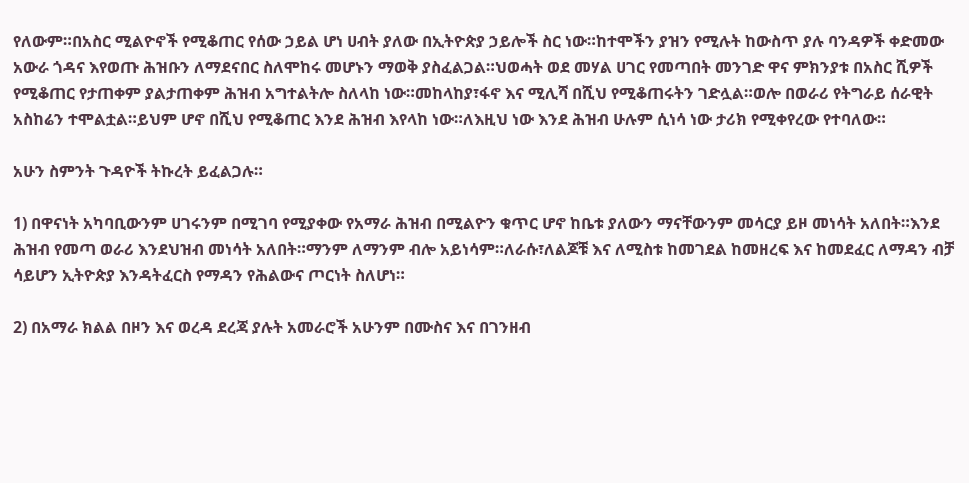የለውም።በአስር ሚልዮኖች የሚቆጠር የሰው ኃይል ሆነ ሀብት ያለው በኢትዮጵያ ኃይሎች ስር ነው።ከተሞችን ያዝን የሚሉት ከውስጥ ያሉ ባንዳዎች ቀድመው አውራ ጎዳና እየወጡ ሕዝቡን ለማደናበር ስለሞከሩ መሆኑን ማወቅ ያስፈልጋል።ህወሓት ወደ መሃል ሀገር የመጣበት መንገድ ዋና ምክንያቱ በአስር ሺዎች የሚቆጠር የታጠቀም ያልታጠቀም ሕዝብ አግተልትሎ ስለላከ ነው።መከላከያ፣ፋኖ እና ሚሊሻ በሺህ የሚቆጠሩትን ገድሏል።ወሎ በወራሪ የትግራይ ሰራዊት አስከሬን ተሞልቷል።ይህም ሆኖ በሺህ የሚቆጠር እንደ ሕዝብ እየላከ ነው።ለእዚህ ነው እንደ ሕዝብ ሁሉም ሲነሳ ነው ታሪክ የሚቀየረው የተባለው።

አሁን ስምንት ጉዳዮች ትኩረት ይፈልጋሉ።

1) በዋናነት አካባቢውንም ሀገሩንም በሚገባ የሚያቀው የአማራ ሕዝብ በሚልዮን ቁጥር ሆኖ ከቤቱ ያለውን ማናቸውንም መሳርያ ይዞ መነሳት አለበት።እንደ ሕዝብ የመጣ ወራሪ እንደህዝብ መነሳት አለበት።ማንም ለማንም ብሎ አይነሳም።ለራሱ፣ለልጆቹ እና ለሚስቱ ከመገደል ከመዘረፍ እና ከመደፈር ለማዳን ብቻ ሳይሆን ኢትዮጵያ እንዳትፈርስ የማዳን የሕልውና ጦርነት ስለሆነ።

2) በአማራ ክልል በዞን እና ወረዳ ደረጃ ያሉት አመራሮች አሁንም በሙስና እና በገንዘብ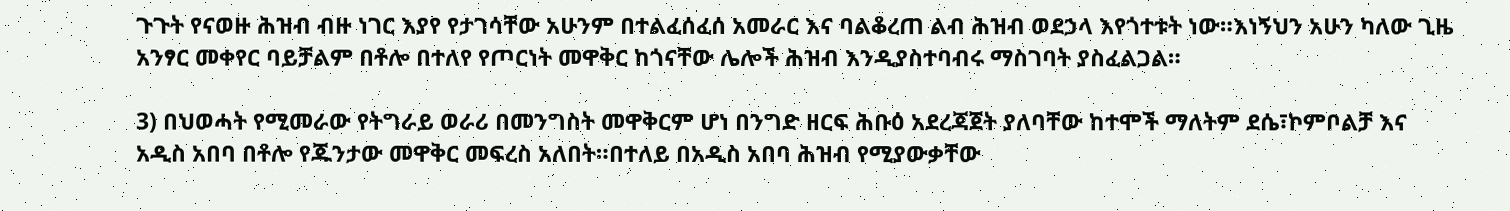ጉጉት የናወዙ ሕዝብ ብዙ ነገር እያየ የታገሳቸው አሁንም በተልፈሰፈሰ አመራር እና ባልቆረጠ ልብ ሕዝብ ወደኃላ እየጎተቱት ነው።እነኝህን አሁን ካለው ጊዜ አንፃር መቀየር ባይቻልም በቶሎ በተለየ የጦርነት መዋቅር ከጎናቸው ሌሎች ሕዝብ እንዲያስተባብሩ ማስገባት ያስፈልጋል።

3) በህወሓት የሚመራው የትግራይ ወራሪ በመንግስት መዋቅርም ሆነ በንግድ ዘርፍ ሕቡዕ አደረጃጀት ያለባቸው ከተሞች ማለትም ደሴ፣ኮምቦልቻ እና አዲስ አበባ በቶሎ የጁንታው መዋቅር መፍረስ አለበት።በተለይ በአዲስ አበባ ሕዝብ የሚያውቃቸው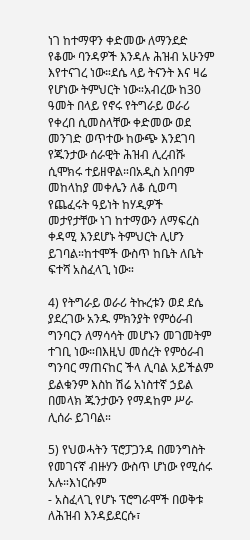ነገ ከተማዋን ቀድመው ለማንደድ የቆሙ ባንዳዎች እንዳሉ ሕዝብ አሁንም እየተናገረ ነው።ደሴ ላይ ትናንት እና ዛሬ የሆነው ትምህርት ነው።አብረው ከ30 ዓመት በላይ የኖሩ የትግራይ ወራሪ የቀረበ ሲመስላቸው ቀድመው ወደ መንገድ ወጥተው ከውጭ እንደገባ የጁንታው ሰራዊት ሕዝብ ሊረብሹ ሲሞክሩ ተይዘዋል።በአዲስ አበባም መከላከያ መቀሌን ለቆ ሲወጣ የጨፈሩት ዓይነት ከሃዲዎች መታየታቸው ነገ ከተማውን ለማፍረስ ቀዳሚ እንደሆኑ ትምህርት ሊሆን ይገባል።ከተሞች ውስጥ ከቤት ለቤት ፍተሻ አስፈላጊ ነው።

4) የትግራይ ወራሪ ትኩረቱን ወደ ደሴ ያደረገው አንዱ ምክንያት የምዕራብ ግንባርን ለማሳሳት መሆኑን መገመትም ተገቢ ነው።በእዚህ መሰረት የምዕራብ ግንባር ማጠናከር ችላ ሊባል አይችልም ይልቁንም እስከ ሽሬ አነስተኛ ኃይል በመላክ ጁንታውን የማዳከም ሥራ ሊሰራ ይገባል።

5) የህወሓትን ፕሮፓጋንዳ በመንግስት የመገናኛ ብዙሃን ውስጥ ሆነው የሚሰሩ አሉ።እነርሱም
- አስፈላጊ የሆኑ ፕሮግራሞች በወቅቱ ለሕዝብ እንዳይደርሱ፣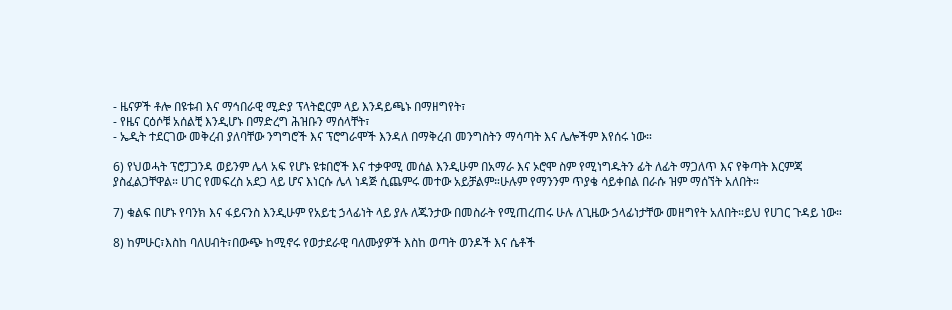- ዜናዎች ቶሎ በዩቱብ እና ማኅበራዊ ሚድያ ፕላትፎርም ላይ እንዳይጫኑ በማዘግየት፣
- የዜና ርዕሶቹ አሰልቺ እንዲሆኑ በማድረግ ሕዝቡን ማሰላቸት፣
- ኤዲት ተደርገው መቅረብ ያለባቸው ንግግሮች እና ፕሮግራሞች እንዳለ በማቅረብ መንግስትን ማሳጣት እና ሌሎችም እየሰሩ ነው።

6) የህወሓት ፕሮፓጋንዳ ወይንም ሌላ አፍ የሆኑ ዩቱበሮች እና ተቃዋሚ መሰል እንዲሁም በአማራ እና ኦሮሞ ስም የሚነግዱትን ፊት ለፊት ማጋለጥ እና የቅጣት እርምጃ ያስፈልጋቸዋል። ሀገር የመፍረስ አደጋ ላይ ሆና እነርሱ ሌላ ነዳጅ ሲጨምሩ መተው አይቻልም።ሁሉም የማንንም ጥያቄ ሳይቀበል በራሱ ዝም ማሰኘት አለበት።

7) ቁልፍ በሆኑ የባንክ እና ፋይናንስ እንዲሁም የአይቲ ኃላፊነት ላይ ያሉ ለጁንታው በመስራት የሚጠረጠሩ ሁሉ ለጊዜው ኃላፊነታቸው መዘግየት አለበት።ይህ የሀገር ጉዳይ ነው።

8) ከምሁር፣እስከ ባለሀብት፣በውጭ ከሚኖሩ የወታደራዊ ባለሙያዎች እስከ ወጣት ወንዶች እና ሴቶች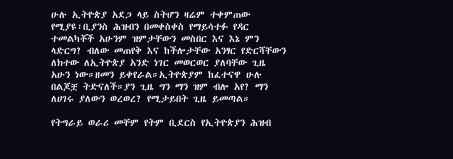ሁሉ ኢትዮጵያ አደጋ ላይ ስትሆን ዛሬም ተቀምጠው የሚያዩ፣ቢያንስ ሕዝብን በመቀስቀስ የማይሳተፉ የዳር ተመልካቾች አሁንም ዝምታቸውን መስበር እና እኔ ምን ላድርግ? ብለው መጠየቅ እና ከችሎታቸው አንፃር የድርሻቸውን ለክተው ለኢትዮጵያ አንድ ነገር መወርወር ያለባቸው ጊዜ አሁን ነው።ዘመን ይቀየራል።ኢትዮጵያም ከፈተናዋ ሁሉ በልጆቿ ትድናለች።ያን ጊዜ ግን ማን ዝም ብሎ አየ? ማን ለሀገሩ ያለውን ወረወረ? የሚታይበት ጊዜ ይመጣል።

የትግራይ ወራሪ መቸም የትም ቢደርስ የኢትዮጵያን ሕዝብ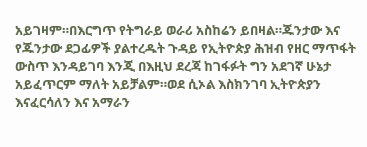አይገዛም።በእርግጥ የትግራይ ወራሪ አስከሬን ይበዛል።ጁንታው እና የጁንታው ደጋፊዎች ያልተረዱት ጉዳይ የኢትዮጵያ ሕዝብ የዘር ማጥፋት ውስጥ እንዳይገባ እንጂ በእዚህ ደረጃ ከገፋፉት ግን አደገኛ ሁኔታ አይፈጥርም ማለት አይቻልም።ወደ ሲኦል እስክንገባ ኢትዮጵያን እናፈርሳለን እና አማራን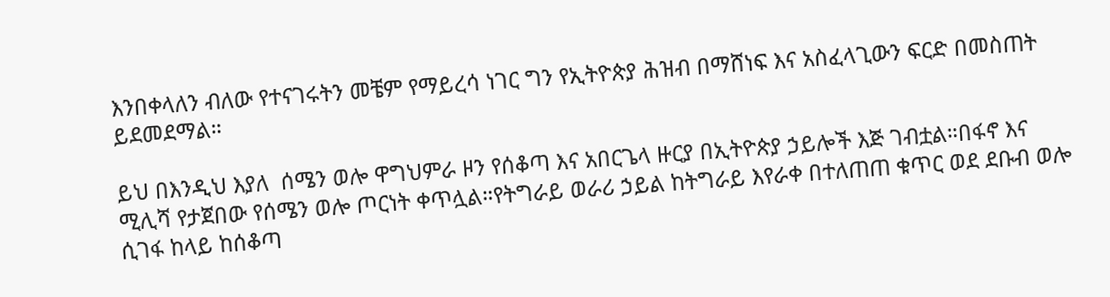እንበቀላለን ብለው የተናገሩትን መቼም የማይረሳ ነገር ግን የኢትዮጵያ ሕዝብ በማሸነፍ እና አስፈላጊውን ፍርድ በመስጠት ይደመደማል።

ይህ በእንዲህ እያለ  ሰሜን ወሎ ዋግህምራ ዞን የሰቆጣ እና አበርጌላ ዙርያ በኢትዮጵያ ኃይሎች እጅ ገብቷል።በፋኖ እና ሚሊሻ የታጀበው የሰሜን ወሎ ጦርነት ቀጥሏል።የትግራይ ወራሪ ኃይል ከትግራይ እየራቀ በተለጠጠ ቁጥር ወደ ደቡብ ወሎ ሲገፋ ከላይ ከሰቆጣ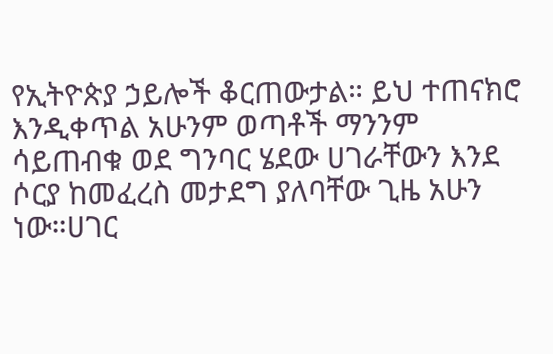የኢትዮጵያ ኃይሎች ቆርጠውታል። ይህ ተጠናክሮ እንዲቀጥል አሁንም ወጣቶች ማንንም ሳይጠብቁ ወደ ግንባር ሄደው ሀገራቸውን እንደ ሶርያ ከመፈረስ መታደግ ያለባቸው ጊዜ አሁን ነው።ሀገር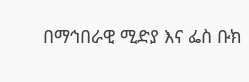በማኅበራዊ ሚድያ እና ፌስ ቡክ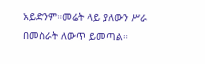አይድንም።መሬት ላይ ያለውን ሥራ በመስራት ለውጥ ይመጣል።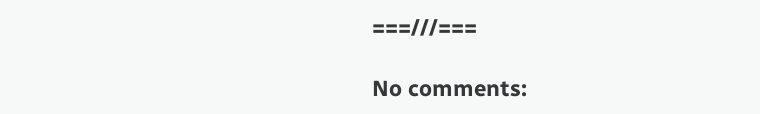===///===

No comments: